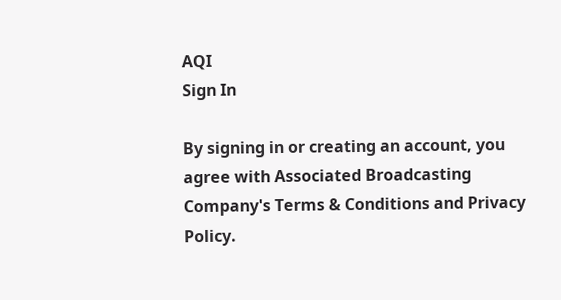AQI
Sign In

By signing in or creating an account, you agree with Associated Broadcasting Company's Terms & Conditions and Privacy Policy.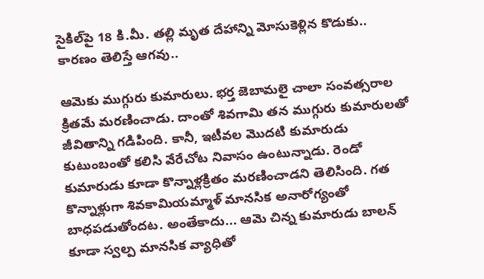సైకిల్‌పై 18 కి.మీ. తల్లి మృత దేహాన్ని మోసుకెళ్లిన కొడుకు.. కారణం తెలిస్తే ఆగవు..

ఆమెకు ముగ్గురు కుమారులు. భర్త జెబామలై చాలా సంవత్సరాల క్రితమే మరణించాడు. దాంతో శివగామి తన ముగ్గురు కుమారులతో జీవితాన్ని గడిపింది. కానీ, ఇటీవల మొదటి కుమారుడు కుటుంబంతో కలిసి వేరేచోట నివాసం ఉంటున్నాడు. రెండో కుమారుడు కూడా కొన్నాళ్లక్రితం మరణించాడని తెలిసింది. గత కొన్నాళ్లుగా శివకామియమ్మాళ్ మానసిక అనారోగ్యంతో బాధపడుతోందట. అంతేకాదు... ఆమె చిన్న కుమారుడు బాలన్ కూడా స్వల్ప మానసిక వ్యాధితో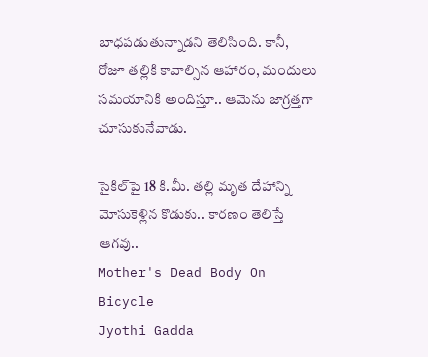బాధపడుతున్నాడని తెలిసింది. కానీ, రోజూ తల్లికి కావాల్సిన ఆహారం, మందులు సమయానికి అందిస్తూ.. ఆమెను జాగ్రత్తగా చూసుకునేవాడు.

సైకిల్‌పై 18 కి.మీ. తల్లి మృత దేహాన్ని మోసుకెళ్లిన కొడుకు.. కారణం తెలిస్తే ఆగవు..
Mother's Dead Body On Bicycle
Jyothi Gadda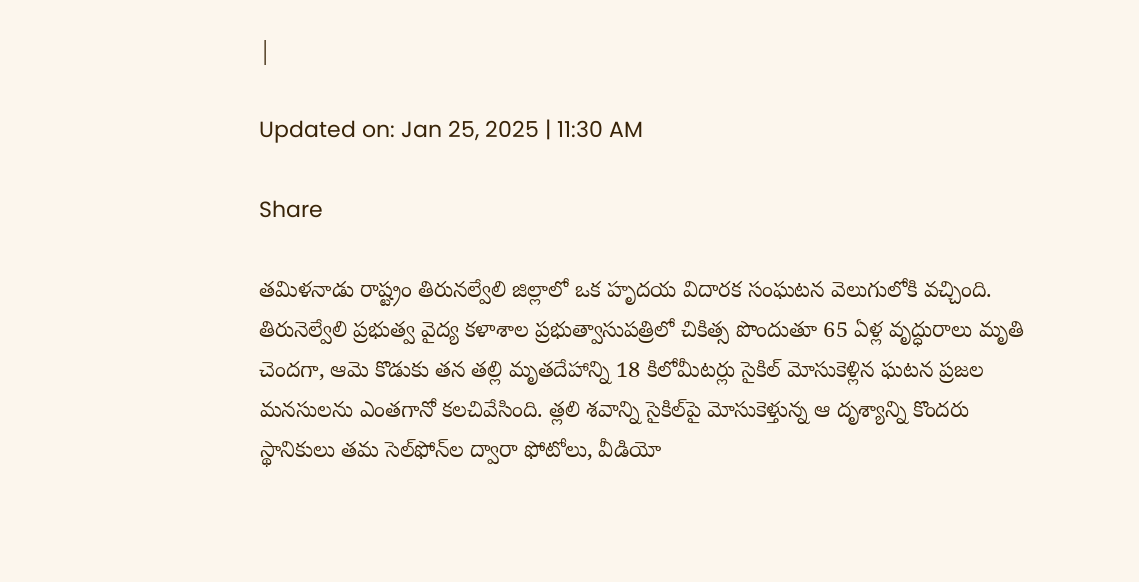|

Updated on: Jan 25, 2025 | 11:30 AM

Share

తమిళనాడు రాష్ట్రం తిరునల్వేలి జిల్లాలో ఒక హృదయ విదారక సంఘటన వెలుగులోకి వచ్చింది. తిరునెల్వేలి ప్రభుత్వ వైద్య కళాశాల ప్రభుత్వాసుపత్రిలో చికిత్స పొందుతూ 65 ఏళ్ల వృద్ధురాలు మృతి చెందగా, ఆమె కొడుకు తన తల్లి మృతదేహాన్ని 18 కిలోమీటర్లు సైకిల్‌ మోసుకెళ్లిన ఘటన ప్రజల మనసులను ఎంతగానో కలచివేసింది. త్లలి శవాన్ని సైకిల్‌పై మోసుకెళ్తున్న ఆ దృశ్యాన్ని కొందరు స్థానికులు తమ సెల్‌ఫోన్‌ల ద్వారా ఫోటోలు, వీడియో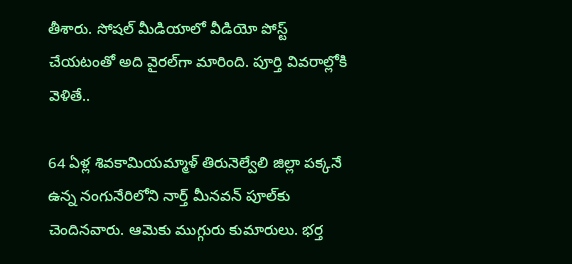తీశారు. సోషల్‌ మీడియాలో వీడియో పోస్ట్‌ చేయటంతో అది వైరల్‌గా మారింది. పూర్తి వివరాల్లోకి వెళితే..

64 ఏళ్ల శివకామియమ్మాళ్ తిరునెల్వేలి జిల్లా పక్కనే ఉన్న నంగునేరిలోని నార్త్ మీనవన్ పూల్‌కు చెందినవారు. ఆమెకు ముగ్గురు కుమారులు. భర్త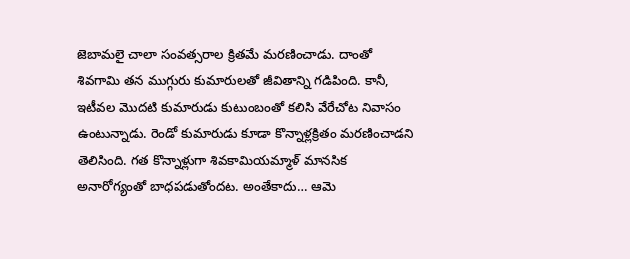జెబామలై చాలా సంవత్సరాల క్రితమే మరణించాడు. దాంతో శివగామి తన ముగ్గురు కుమారులతో జీవితాన్ని గడిపింది. కానీ, ఇటీవల మొదటి కుమారుడు కుటుంబంతో కలిసి వేరేచోట నివాసం ఉంటున్నాడు. రెండో కుమారుడు కూడా కొన్నాళ్లక్రితం మరణించాడని తెలిసింది. గత కొన్నాళ్లుగా శివకామియమ్మాళ్ మానసిక అనారోగ్యంతో బాధపడుతోందట. అంతేకాదు… ఆమె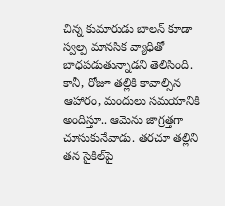చిన్న కుమారుడు బాలన్ కూడా స్వల్ప మానసిక వ్యాధితో బాధపడుతున్నాడని తెలిసింది. కానీ, రోజూ తల్లికి కావాల్సిన ఆహారం, మందులు సమయానికి అందిస్తూ.. ఆమెను జాగ్రత్తగా చూసుకునేవాడు. తరచూ తల్లిని తన సైకిల్‌పై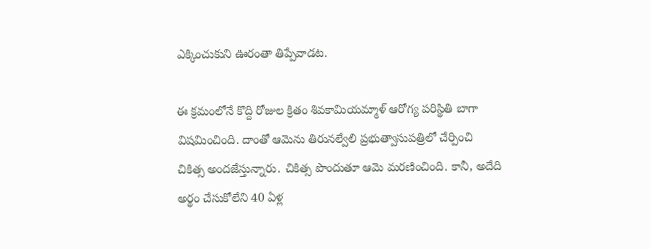ఎక్కించుకుని ఊరంతా తిప్పేవాడట.

ఈ క్రమంలోనే కొద్ది రోజుల క్రితం శివకామియమ్మాళ్ ఆరోగ్య పరిస్థితి బాగా విషమించింది. దాంతో ఆమెను తిరునల్వేలి ప్రభుత్వాసుపత్రిలో చేర్పించి చికిత్స అందజేస్తున్నారు. చికిత్స పొందుతూ ఆమె మరణించింది. కానీ, అదేది అర్థం చేసుకోలేని 40 ఏళ్ల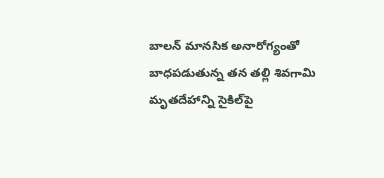బాలన్‌ మానసిక అనారోగ్యంతో బాధపడుతున్న తన తల్లి శివగామి మృతదేహాన్ని సైకిల్‌పై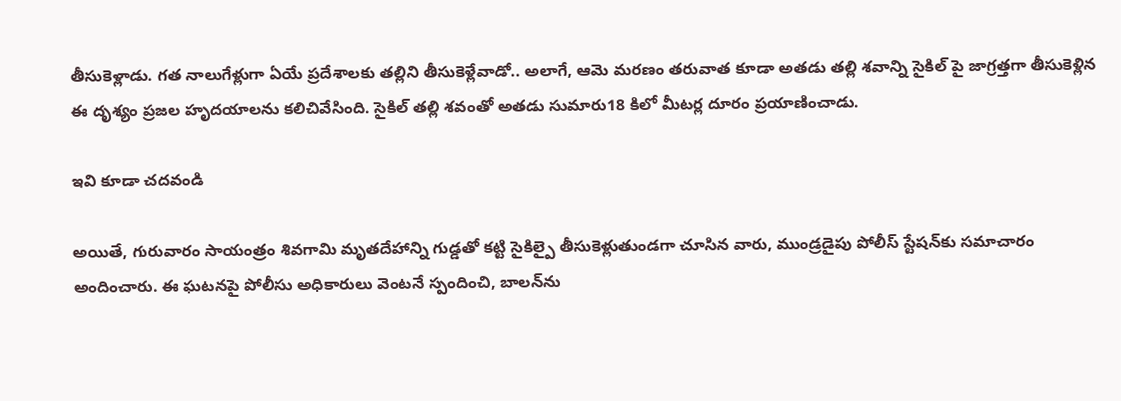తీసుకెళ్లాడు. గత నాలుగేళ్లుగా ఏయే ప్రదేశాలకు తల్లిని తీసుకెళ్లేవాడో.. అలాగే, ఆమె మరణం తరువాత కూడా అతడు తల్లి శవాన్ని సైకిల్ పై జాగ్రత్తగా తీసుకెళ్లిన ఈ దృశ్యం ప్రజల హృదయాలను కలిచివేసింది. సైకిల్ తల్లి శవంతో అతడు సుమారు18 కిలో మీటర్ల దూరం ప్రయాణించాడు.

ఇవి కూడా చదవండి

అయితే, గురువారం సాయంత్రం శివగామి మృతదేహాన్ని గుడ్డతో కట్టి సైకిల్పై తీసుకెళ్లుతుండగా చూసిన వారు, ముండ్రడైపు పోలీస్ స్టేషన్‌కు సమాచారం అందించారు. ఈ ఘటనపై పోలీసు అధికారులు వెంటనే స్పందించి, బాలన్‌ను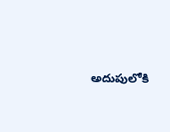అదుపులోకి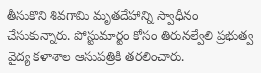తీసుకొని శివగామి మృతదేహాన్ని స్వాధీనం చేసుకున్నారు. పోస్టుమార్టం కోసం తిరునల్వేలి ప్రభుత్వ వైద్య కళాశాల ఆసుపత్రికి తరలించారు.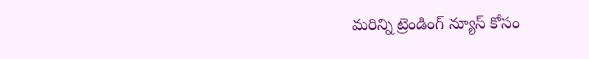మరిన్ని ట్రెండింగ్ న్యూస్ కోసం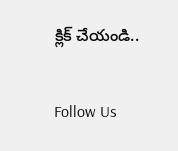క్లిక్ చేయండి..

Follow Us